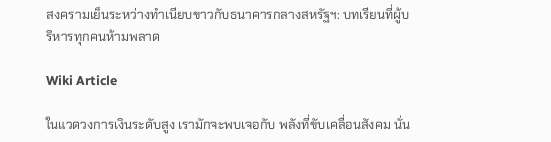สงครามเย็นระหว่างทำเนียบขาวกับธนาคารกลางสหรัฐฯ: บทเรียนที่ผู้บริหารทุกคนห้ามพลาด

Wiki Article

ในแวดวงการเงินระดับสูง เรามักจะพบเจอกับ พลังที่ขับเคลื่อนสังคม นั่น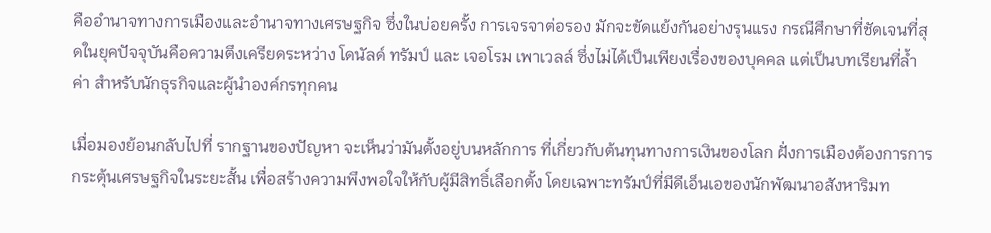คืออำนาจทางการเมืองและอำนาจทางเศรษฐกิจ ซึ่งในบ่อยครั้ง การเจรจาต่อรอง มักจะขัดแย้งกันอย่างรุนแรง กรณีศึกษาที่ชัดเจนที่สุดในยุคปัจจุบันคือความตึงเครียดระหว่าง โดนัลด์ ทรัมป์ และ เจอโรม เพาเวลล์ ซึ่งไม่ได้เป็นเพียงเรื่องของบุคคล แต่เป็นบทเรียนที่ล้ำค่า สำหรับนักธุรกิจและผู้นำองค์กรทุกคน

เมื่อมองย้อนกลับไปที่ รากฐานของปัญหา จะเห็นว่ามันตั้งอยู่บนหลักการ ที่เกี่ยวกับต้นทุนทางการเงินของโลก ฝั่งการเมืองต้องการการกระตุ้นเศรษฐกิจในระยะสั้น เพื่อสร้างความพึงพอใจให้กับผู้มีสิทธิ์เลือกตั้ง โดยเฉพาะทรัมป์ที่มีดีเอ็นเอของนักพัฒนาอสังหาริมท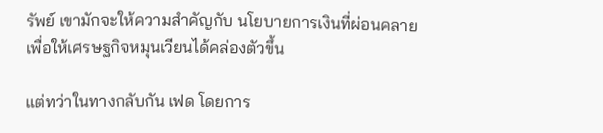รัพย์ เขามักจะให้ความสำคัญกับ นโยบายการเงินที่ผ่อนคลาย เพื่อให้เศรษฐกิจหมุนเวียนได้คล่องตัวขึ้น

แต่ทว่าในทางกลับกัน เฟด โดยการ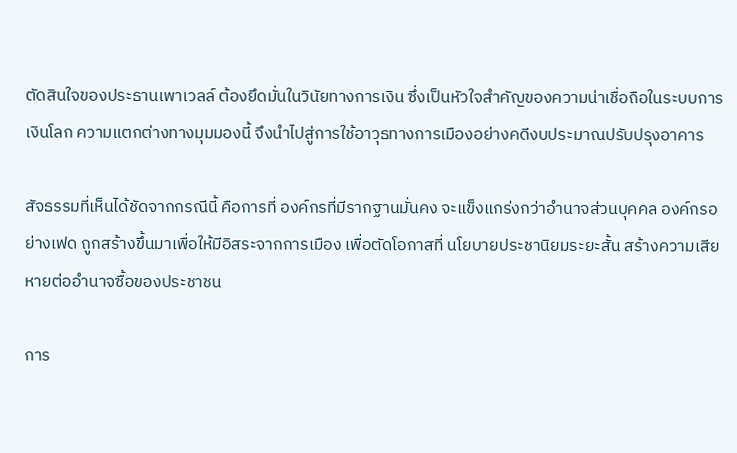ตัดสินใจของประธานเพาเวลล์ ต้องยึดมั่นในวินัยทางการเงิน ซึ่งเป็นหัวใจสำคัญของความน่าเชื่อถือในระบบการเงินโลก ความแตกต่างทางมุมมองนี้ จึงนำไปสู่การใช้อาวุธทางการเมืองอย่างคดีงบประมาณปรับปรุงอาคาร

สัจธรรมที่เห็นได้ชัดจากกรณีนี้ คือการที่ องค์กรที่มีรากฐานมั่นคง จะแข็งแกร่งกว่าอำนาจส่วนบุคคล องค์กรอย่างเฟด ถูกสร้างขึ้นมาเพื่อให้มีอิสระจากการเมือง เพื่อตัดโอกาสที่ นโยบายประชานิยมระยะสั้น สร้างความเสียหายต่ออำนาจซื้อของประชาชน

การ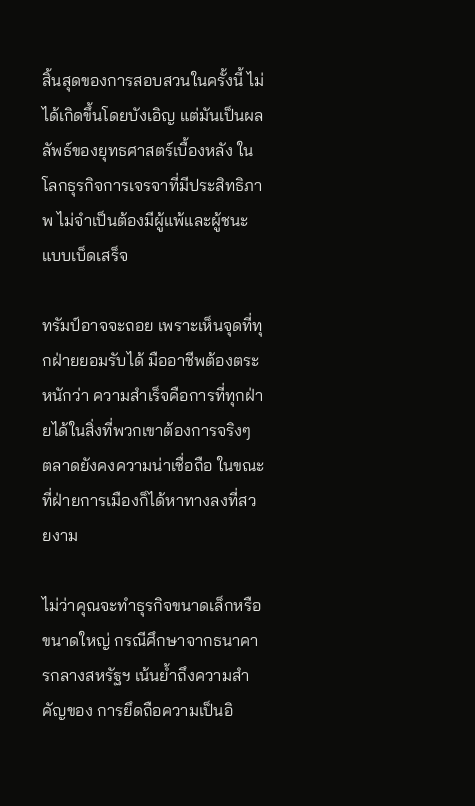สิ้นสุดของการสอบสวนในครั้งนี้ ไม่ได้เกิดขึ้นโดยบังเอิญ แต่มันเป็นผลลัพธ์ของยุทธศาสตร์เบื้องหลัง ในโลกธุรกิจการเจรจาที่มีประสิทธิภาพ ไม่จำเป็นต้องมีผู้แพ้และผู้ชนะแบบเบ็ดเสร็จ

ทรัมป์อาจจะถอย เพราะเห็นจุดที่ทุกฝ่ายยอมรับได้ มืออาชีพต้องตระหนักว่า ความสำเร็จคือการที่ทุกฝ่ายได้ในสิ่งที่พวกเขาต้องการจริงๆ ตลาดยังคงความน่าเชื่อถือ ในขณะที่ฝ่ายการเมืองก็ได้หาทางลงที่สวยงาม

ไม่ว่าคุณจะทำธุรกิจขนาดเล็กหรือขนาดใหญ่ กรณีศึกษาจากธนาคารกลางสหรัฐฯ เน้นย้ำถึงความสำคัญของ การยึดถือความเป็นอิ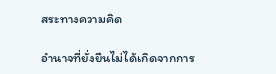สระทางความคิด

อำนาจที่ยั่งยืนไม่ได้เกิดจากการ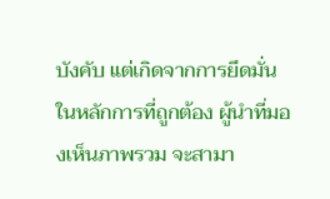บังคับ แต่เกิดจากการยึดมั่นในหลักการที่ถูกต้อง ผู้นำที่มองเห็นภาพรวม จะสามา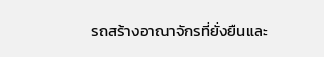รถสร้างอาณาจักรที่ยั่งยืนและ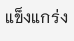แข็งแกร่ง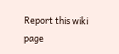Report this wiki page